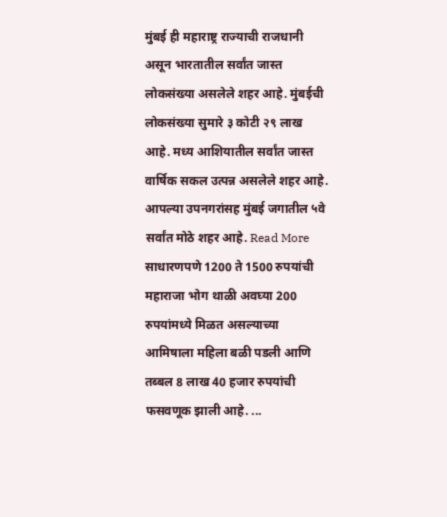मुंबई ही महाराष्ट्र राज्याची राजधानी असून भारतातील सर्वांत जास्त लोकसंख्या असलेले शहर आहे. मुंबईची लोकसंख्या सुमारे ३ कोटी २९ लाख आहे. मध्य आशियातील सर्वांत जास्त वार्षिक सकल उत्पन्न असलेले शहर आहे. आपल्या उपनगरांसह मुंबई जगातील ५वे सर्वांत मोठे शहर आहे. Read More
साधारणपणे 1200 ते 1500 रुपयांची महाराजा भोग थाळी अवघ्या 200 रुपयांमध्ये मिळत असल्याच्या आमिषाला महिला बळी पडली आणि तब्बल 8 लाख 40 हजार रुपयांची फसवणूक झाली आहे. ...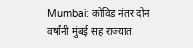Mumbai: कोविड नंतर दोन वर्षांनी मुंबई सह राज्यात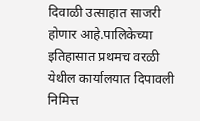दिवाळी उत्साहात साजरी होणार आहे.पालिकेच्या इतिहासात प्रथमच वरळी येथील कार्यालयात दिपावली निमित्त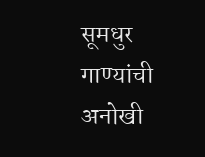सूमधुर गाण्यांची अनोखी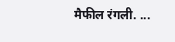मैफील रंगली. ...